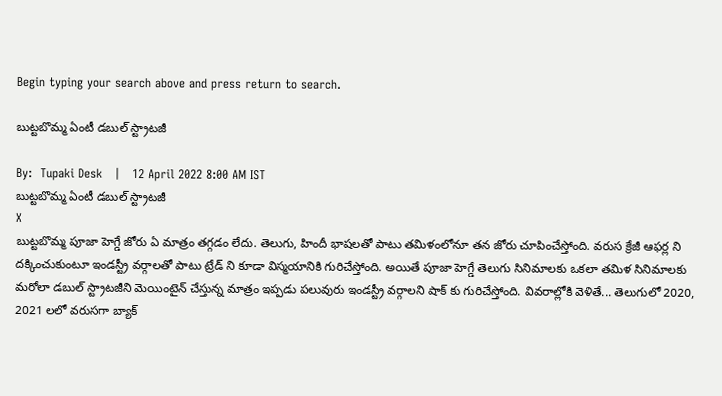Begin typing your search above and press return to search.

బుట్ట‌బొమ్మ ఏంటీ డ‌బుల్ స్ట్రాట‌జీ

By:  Tupaki Desk   |   12 April 2022 8:00 AM IST
బుట్ట‌బొమ్మ ఏంటీ డ‌బుల్ స్ట్రాట‌జీ
X
బుట్ట‌బొమ్మ పూజా హెగ్డే జోరు ఏ మాత్రం త‌గ్గ‌డం లేదు. తెలుగు, హిందీ భాష‌ల‌తో పాటు త‌మిళంలోనూ త‌న జోరు చూపించేస్తోంది. వ‌రుస క్రేజీ ఆఫ‌ర్ల ని ద‌క్కించుకుంటూ ఇండ‌స్ట్రీ వ‌ర్గాల‌తో పాటు ట్రేడ్ ని కూడా విస్మ‌యానికి గురిచేస్తోంది. అయితే పూజా హెగ్డే తెలుగు సినిమాల‌కు ఒక‌లా త‌మిళ సినిమాల‌కు మ‌రోలా డ‌బుల్ స్ట్రాట‌జీని మెయింటైన్ చేస్తున్న మాత్రం ఇప్ప‌డు ప‌లువురు ఇండ‌స్ట్రీ వ‌ర్గాల‌ని షాక్ కు గురిచేస్తోంది. వివ‌రాల్లోకి వెళితే... తెలుగులో 2020, 2021 ల‌లో వ‌రుస‌గా బ్యాక్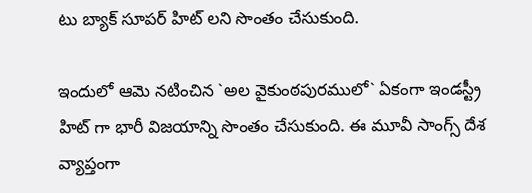టు బ్యాక్ సూప‌ర్ హిట్ ల‌ని సొంతం చేసుకుంది.

ఇందులో ఆమె న‌టించిన `అల వైకుంఠ‌పుర‌ములో` ఏకంగా ఇండ‌స్ట్రీ హిట్ గా భారీ విజ‌యాన్ని సొంతం చేసుకుంది. ఈ మూవీ సాంగ్స్ దేశ వ్యాప్తంగా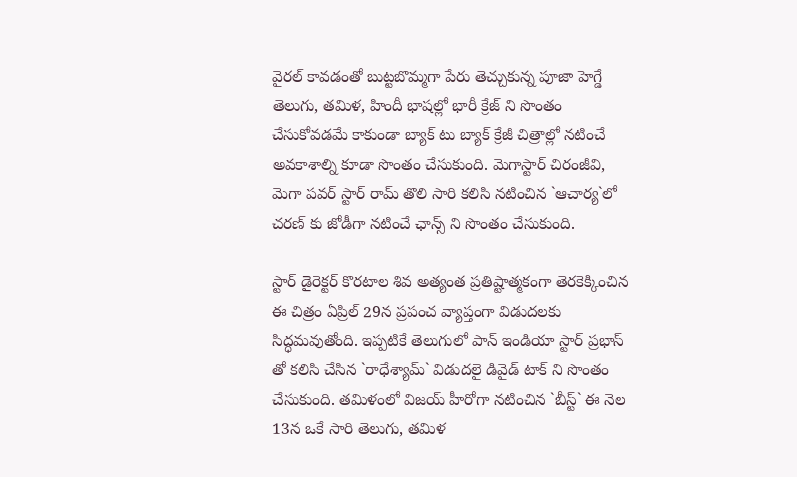వైర‌ల్ కావ‌డంతో బుట్ట‌బొమ్మ‌గా పేరు తెచ్చుకున్న పూజా హెగ్డే తెలుగు, త‌మిళ‌, హిందీ భాష‌ల్లో భారీ క్రేజ్ ని సొంతం చేసుకోవ‌డ‌మే కాకుండా బ్యాక్ టు బ్యాక్ క్రేజీ చిత్రాల్లో న‌టించే అవ‌కాశాల్ని కూడా సొంతం చేసుకుంది. మెగాస్టార్ చిరంజీవి, మెగా ప‌వ‌ర్ స్టార్ రామ్ తొలి సారి క‌లిసి న‌టించిన `ఆచార్య‌`లో చ‌ర‌ణ్ కు జోడీగా న‌టించే ఛాన్స్ ని సొంతం చేసుకుంది.

స్టార్ డైరెక్ట‌ర్ కొర‌టాల శివ అత్యంత ప్ర‌తిష్టాత్మ‌కంగా తెర‌కెక్కించిన ఈ చిత్రం ఏప్రిల్ 29న ప్ర‌పంచ వ్యాప్తంగా విడుద‌ల‌కు సిద్ధ‌మ‌వుతోంది. ఇప్ప‌టికే తెలుగులో పాన్ ఇండియా స్టార్ ప్ర‌భాస్ తో క‌లిసి చేసిన `రాధేశ్యామ్‌` విడుద‌లై డివైడ్ టాక్ ని సొంతం చేసుకుంది. త‌మిళంలో విజ‌య్ హీరోగా న‌టించిన `బీస్ట్` ఈ నెల 13న ఒకే సారి తెలుగు, త‌మిళ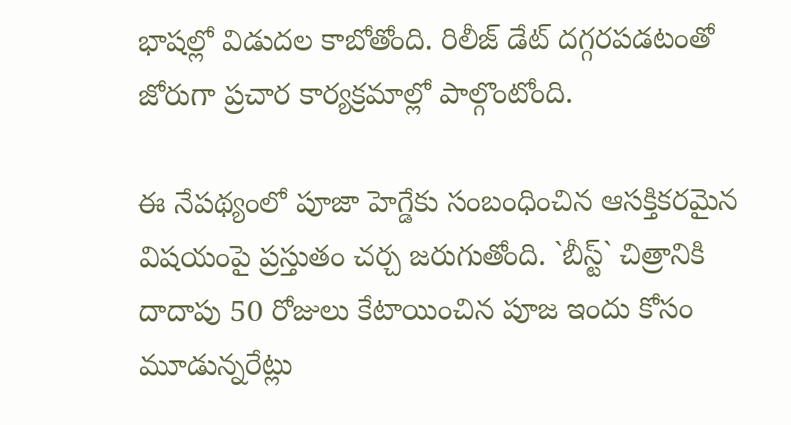భాష‌ల్లో విడుద‌ల కాబోతోంది. రిలీజ్ డేట్ ద‌గ్గ‌ర‌ప‌డ‌టంతో జోరుగా ప్ర‌చార కార్య‌క్ర‌మాల్లో పాల్గొంటోంది.

ఈ నేప‌థ్యంలో పూజా హెగ్డేకు సంబంధించిన ఆస‌క్తిక‌ర‌మైన విష‌యంపై ప్ర‌స్తుతం చ‌ర్చ జ‌రుగుతోంది. `బీస్ట్‌` చిత్రానికి దాదాపు 50 రోజులు కేటాయించిన పూజ ఇందు కోసం మూడున్న‌రేట్లు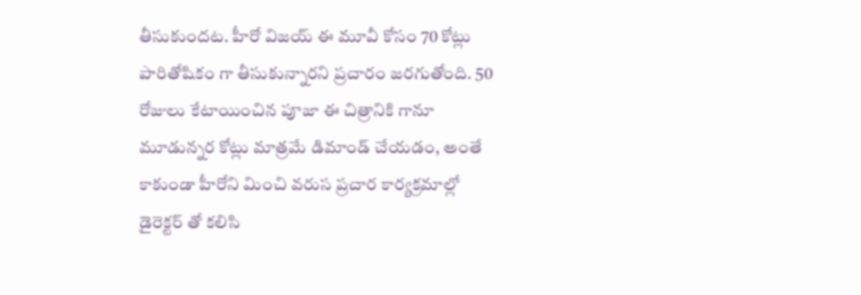తీసుకుంద‌ట‌. హీరో విజ‌య్ ఈ మూవీ కోసం 70 కోట్లు పారితోషికం గా తీసుకున్నార‌ని ప్ర‌చారం జ‌ర‌గుతోంది. 50 రోజులు కేటాయించిన పూజా ఈ చిత్రానికి గానూ మూడున్న‌ర కోట్లు మాత్ర‌మే డిమాండ్ చేయ‌డం, అంతే కాకుండా హీరోని మించి వ‌రుస ప్రచార కార్య‌క్ర‌మాల్లో డైరెక్ట‌ర్ తో క‌లిసి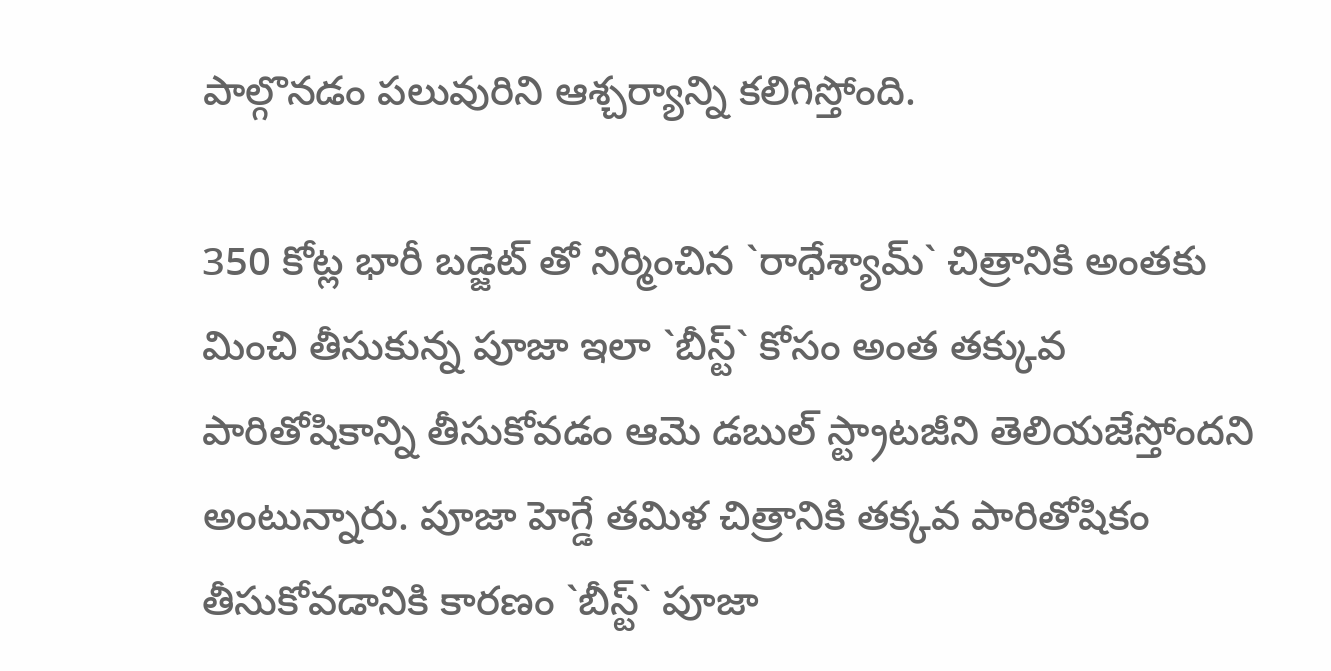పాల్గొన‌డం ప‌లువురిని ఆశ్చ‌ర్యాన్ని క‌లిగిస్తోంది.

350 కోట్ల భారీ బ‌డ్జెట్ తో నిర్మించిన `రాధేశ్యామ్‌` చిత్రానికి అంత‌కు మించి తీసుకున్న పూజా ఇలా `బీస్ట్` కోసం అంత త‌క్కువ పారితోషికాన్ని తీసుకోవ‌డం ఆమె డ‌బుల్ స్ట్రాట‌జీని తెలియ‌జేస్తోంద‌ని అంటున్నారు. పూజా హెగ్డే త‌మిళ చిత్రానికి త‌క్క‌వ పారితోషికం తీసుకోవ‌డానికి కార‌ణం `బీస్ట్‌` పూజా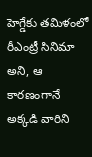హెగ్డేకు త‌మిళంలో రీఎంట్రీ సినిమా అని, ఆ కార‌ణంగానే అక్క‌డి వారిని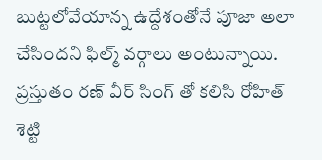బుట్ట‌లోవేయాన్న ఉద్దేశంతోనే పూజా అలా చేసింద‌ని ఫిల్మ్ వ‌ర్గాలు అంటున్నాయి. ప్ర‌స్తుతం ర‌ణ్ వీర్ సింగ్ తో క‌లిసి రోహిత్ శెట్టి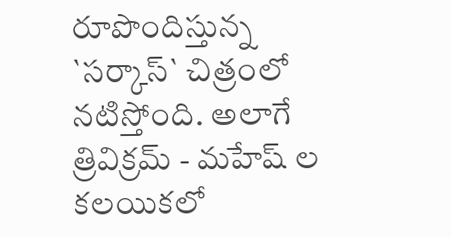రూపొందిస్తున్న `స‌ర్కాస్` చిత్రంలో న‌టిస్తోంది. అలాగే త్రివిక్ర‌మ్ - మ‌హేష్ ల క‌ల‌యిక‌లో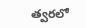త్వ‌ర‌లో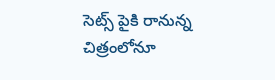సెట్స్ పైకి రానున్న చిత్రంలోనూ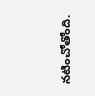న‌టించోతోంది.